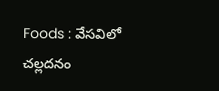Foods : వేసవిలో చల్లదనం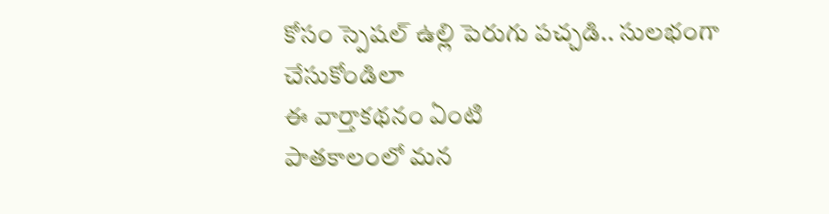కోసం స్పెషల్ ఉల్లి పెరుగు పచ్చడి.. సులభంగా చేసుకోండిలా
ఈ వార్తాకథనం ఏంటి
పాతకాలంలో మన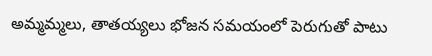అమ్మమ్మలు, తాతయ్యలు భోజన సమయంలో పెరుగుతో పాటు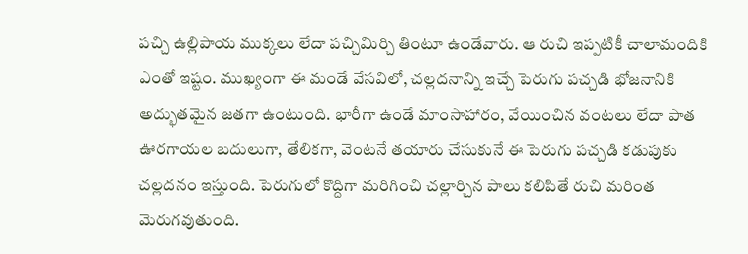పచ్చి ఉల్లిపాయ ముక్కలు లేదా పచ్చిమిర్చి తింటూ ఉండేవారు. ఆ రుచి ఇప్పటికీ చాలామందికి ఎంతో ఇష్టం. ముఖ్యంగా ఈ మండే వేసవిలో, చల్లదనాన్ని ఇచ్చే పెరుగు పచ్చడి భోజనానికి అద్భుతమైన జతగా ఉంటుంది. భారీగా ఉండే మాంసాహారం, వేయించిన వంటలు లేదా పాత ఊరగాయల బదులుగా, తేలికగా, వెంటనే తయారు చేసుకునే ఈ పెరుగు పచ్చడి కడుపుకు చల్లదనం ఇస్తుంది. పెరుగులో కొద్దిగా మరిగించి చల్లార్చిన పాలు కలిపితే రుచి మరింత మెరుగవుతుంది.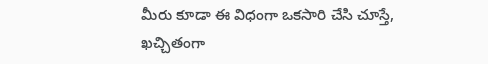మీరు కూడా ఈ విధంగా ఒకసారి చేసి చూస్తే, ఖచ్చితంగా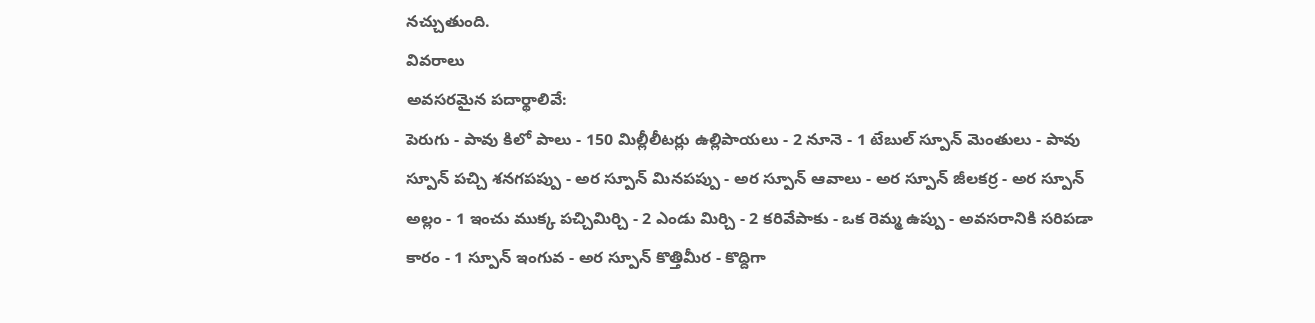నచ్చుతుంది.
వివరాలు
అవసరమైన పదార్థాలివే:
పెరుగు - పావు కిలో పాలు - 150 మిల్లీలీటర్లు ఉల్లిపాయలు - 2 నూనె - 1 టేబుల్ స్పూన్ మెంతులు - పావు స్పూన్ పచ్చి శనగపప్పు - అర స్పూన్ మినపప్పు - అర స్పూన్ ఆవాలు - అర స్పూన్ జీలకర్ర - అర స్పూన్ అల్లం - 1 ఇంచు ముక్క పచ్చిమిర్చి - 2 ఎండు మిర్చి - 2 కరివేపాకు - ఒక రెమ్మ ఉప్పు - అవసరానికి సరిపడా కారం - 1 స్పూన్ ఇంగువ - అర స్పూన్ కొత్తిమీర - కొద్దిగా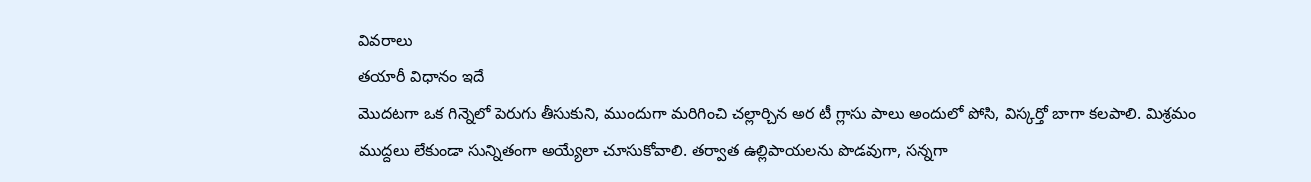వివరాలు
తయారీ విధానం ఇదే
మొదటగా ఒక గిన్నెలో పెరుగు తీసుకుని, ముందుగా మరిగించి చల్లార్చిన అర టీ గ్లాసు పాలు అందులో పోసి, విస్కర్తో బాగా కలపాలి. మిశ్రమం ముద్దలు లేకుండా సున్నితంగా అయ్యేలా చూసుకోవాలి. తర్వాత ఉల్లిపాయలను పొడవుగా, సన్నగా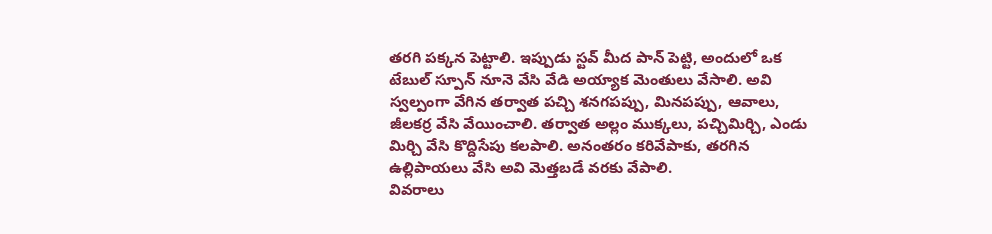తరగి పక్కన పెట్టాలి. ఇప్పుడు స్టవ్ మీద పాన్ పెట్టి, అందులో ఒక టేబుల్ స్పూన్ నూనె వేసి వేడి అయ్యాక మెంతులు వేసాలి. అవి స్వల్పంగా వేగిన తర్వాత పచ్చి శనగపప్పు, మినపప్పు, ఆవాలు, జీలకర్ర వేసి వేయించాలి. తర్వాత అల్లం ముక్కలు, పచ్చిమిర్చి, ఎండు మిర్చి వేసి కొద్దిసేపు కలపాలి. అనంతరం కరివేపాకు, తరగిన ఉల్లిపాయలు వేసి అవి మెత్తబడే వరకు వేపాలి.
వివరాలు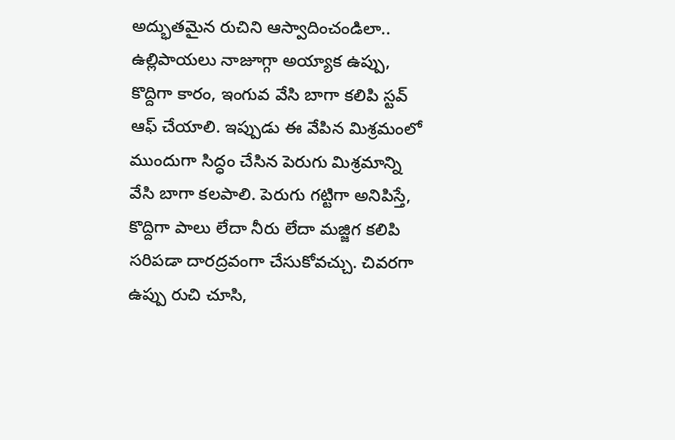అద్భుతమైన రుచిని ఆస్వాదించండిలా..
ఉల్లిపాయలు నాజూగ్గా అయ్యాక ఉప్పు, కొద్దిగా కారం, ఇంగువ వేసి బాగా కలిపి స్టవ్ ఆఫ్ చేయాలి. ఇప్పుడు ఈ వేపిన మిశ్రమంలో ముందుగా సిద్ధం చేసిన పెరుగు మిశ్రమాన్ని వేసి బాగా కలపాలి. పెరుగు గట్టిగా అనిపిస్తే, కొద్దిగా పాలు లేదా నీరు లేదా మజ్జిగ కలిపి సరిపడా దారద్రవంగా చేసుకోవచ్చు. చివరగా ఉప్పు రుచి చూసి,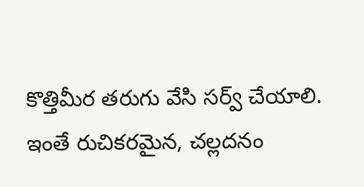కొత్తిమీర తరుగు వేసి సర్వ్ చేయాలి. ఇంతే రుచికరమైన, చల్లదనం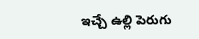ఇచ్చే ఉల్లి పెరుగు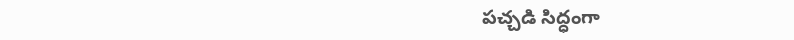పచ్చడి సిద్ధంగా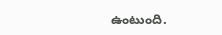ఉంటుంది.